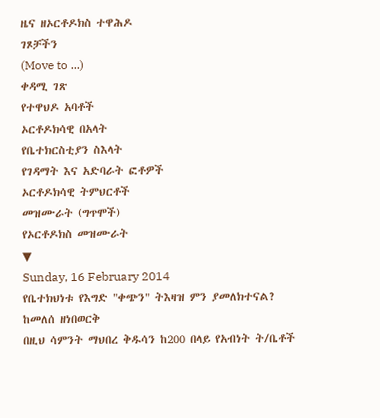ዜና ዘኦርቶዶክስ ተዋሕዶ
ገጾቻችን
(Move to ...)
ቀዳሚ ገጽ
የተዋህዶ አባቶች
ኦርቶዶክሳዊ በአላት
የቤተክርስቲያን ስእላት
የገዳማት እና አድባራት ፎቶዎች
ኦርቶዶክሳዊ ትምህርቶች
መዝሙራት (ግጥሞች)
የኦርቶዶክስ መዝሙራት
▼
Sunday, 16 February 2014
የቤተክህነቱ የእግድ "ቀጭን" ትእዛዝ ምን ያመለክተናል?
ከመለሰ ዘነበወርቅ
በዚህ ሳምንት ማህበረ ቅዱሳን ከ200 በላይ የአብነት ት/ቤቶች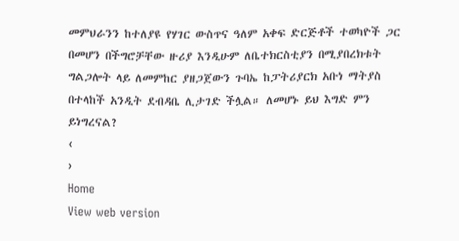መምህራንን ከተለያዩ የሃገር ውስጥና ዓለም አቀፍ ድርጅቶች ተወካዮች ጋር በመሆን በችግሮቻቸው ዙሪያ እንዲሁም ለቤተክርስቲያን በሚያበረክቱት ግልጋሎት ላይ ለመምከር ያዘጋጀውን ጉባኤ ከፓትሪያርክ አቡነ ማትያስ በተላከች አንዲት ደብዳቤ ሊታገድ ችሏል። ለመሆኑ ይህ እግድ ምን ይነግረናል?
‹
›
Home
View web version